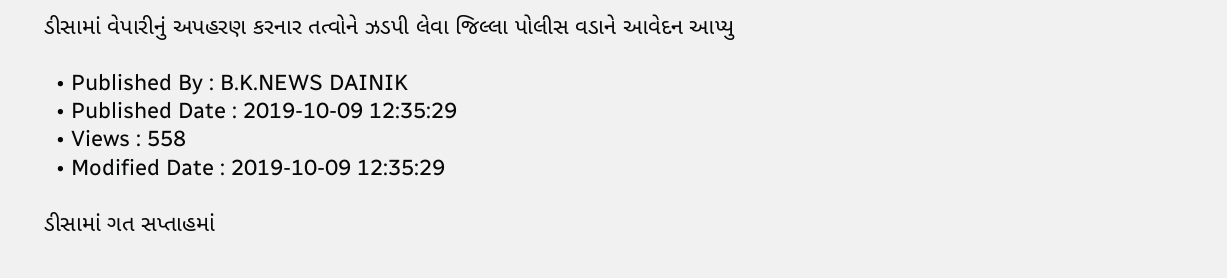ડીસામાં વેપારીનું અપહરણ કરનાર તત્વોને ઝડપી લેવા જિલ્લા પોલીસ વડાને આવેદન આપ્યુ

  • Published By : B.K.NEWS DAINIK
  • Published Date : 2019-10-09 12:35:29
  • Views : 558
  • Modified Date : 2019-10-09 12:35:29

ડીસામાં ગત સપ્તાહમાં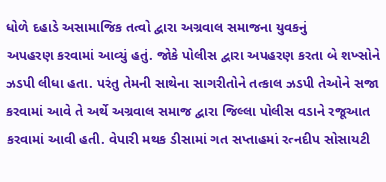ધોળે દહાડે અસામાજિક તત્વો દ્વારા અગ્રવાલ સમાજના યુવકનું
અપહરણ કરવામાં આવ્યું હતું. જોકે પોલીસ દ્વારા અપહરણ કરતા બે શખ્સોને ઝડપી લીધા હતા. પરંતુ તેમની સાથેના સાગરીતોને તત્કાલ ઝડપી તેઓને સજા કરવામાં આવે તે અર્થે અગ્રવાલ સમાજ દ્વારા જિલ્લા પોલીસ વડાને રજૂઆત કરવામાં આવી હતી. વેપારી મથક ડીસામાં ગત સપ્તાહમાં રત્નદીપ સોસાયટી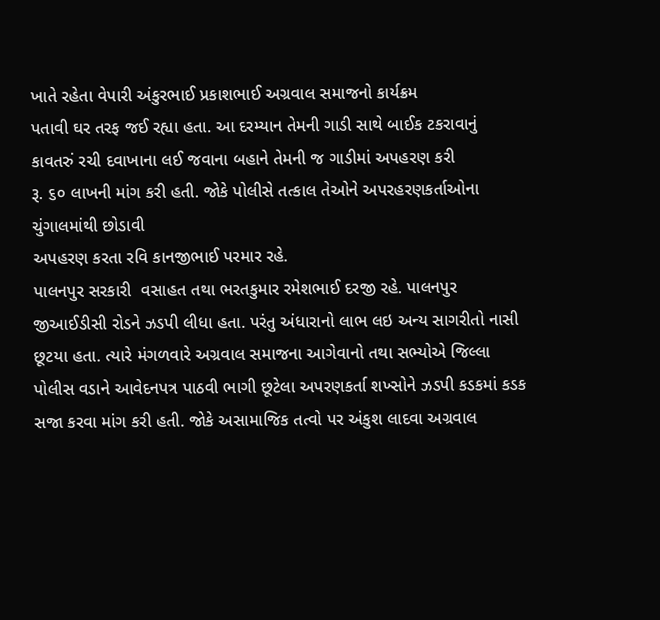ખાતે રહેતા વેપારી અંકુરભાઈ પ્રકાશભાઈ અગ્રવાલ સમાજનો કાર્યક્રમ
પતાવી ઘર તરફ જઈ રહ્યા હતા. આ દરમ્યાન તેમની ગાડી સાથે બાઈક ટકરાવાનું કાવતરું રચી દવાખાના લઈ જવાના બહાને તેમની જ ગાડીમાં અપહરણ કરી
રૂ. ૬૦ લાખની માંગ કરી હતી. જોકે પોલીસે તત્કાલ તેઓને અપરહરણકર્તાઓના ચુંગાલમાંથી છોડાવી
અપહરણ કરતા રવિ કાનજીભાઈ પરમાર રહે.
પાલનપુર સરકારી  વસાહત તથા ભરતકુમાર રમેશભાઈ દરજી રહે. પાલનપુર જીઆઈડીસી રોડને ઝડપી લીધા હતા. પરંતુ અંધારાનો લાભ લઇ અન્ય સાગરીતો નાસી છૂટયા હતા. ત્યારે મંગળવારે અગ્રવાલ સમાજના આગેવાનો તથા સભ્યોએ જિલ્લા પોલીસ વડાને આવેદનપત્ર પાઠવી ભાગી છૂટેલા અપરણકર્તા શખ્સોને ઝડપી કડકમાં કડક સજા કરવા માંગ કરી હતી. જોકે અસામાજિક તત્વો પર અંકુશ લાદવા અગ્રવાલ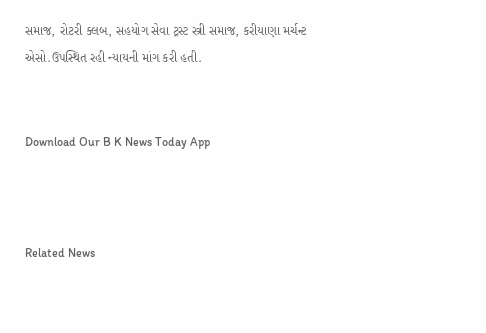સમાજ, રોટરી ક્લબ, સહયોગ સેવા ટ્રસ્ટ સ્ત્રી સમાજ, કરીયાણા મર્ચન્ટ એસો.ઉપસ્થિત રહી ન્યાયની માંગ કરી હતી.


Download Our B K News Today App



Related News